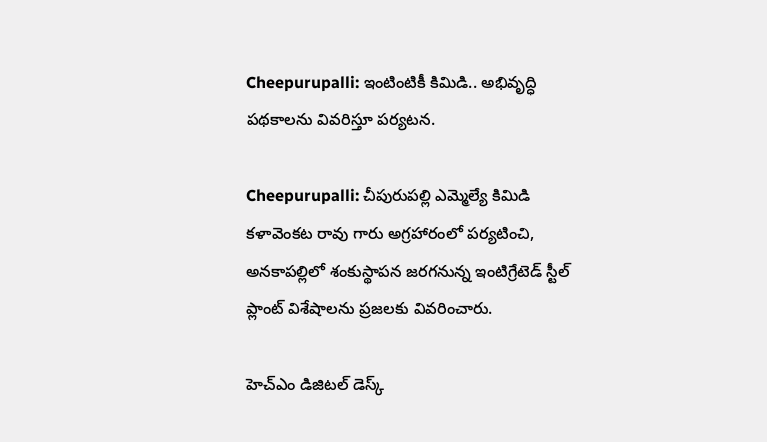Cheepurupalli: ఇంటింటికీ కిమిడి.. అభివృద్ధి పథకాలను వివరిస్తూ పర్యటన.

Cheepurupalli: చీపురుపల్లి ఎమ్మెల్యే కిమిడి కళావెంకట రావు గారు అగ్రహారంలో పర్యటించి, అనకాపల్లిలో శంకుస్థాపన జరగనున్న ఇంటిగ్రేటెడ్ స్టీల్ ప్లాంట్ విశేషాలను ప్రజలకు వివరించారు.

హెచ్ఎం డిజిటల్ డెస్క్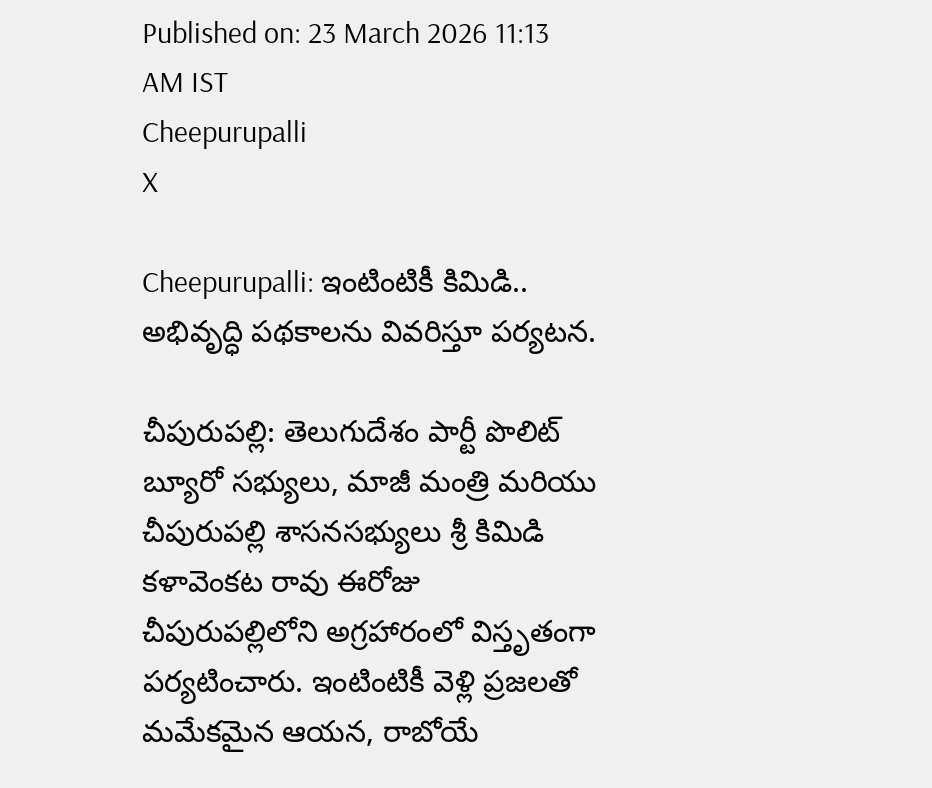Published on: 23 March 2026 11:13 AM IST
Cheepurupalli
X

Cheepurupalli: ఇంటింటికీ కిమిడి.. అభివృద్ధి పథకాలను వివరిస్తూ పర్యటన.

చీపురుపల్లి: తెలుగుదేశం పార్టీ పొలిట్ బ్యూరో సభ్యులు, మాజీ మంత్రి మరియు చీపురుపల్లి శాసనసభ్యులు శ్రీ కిమిడి కళావెంకట రావు ఈరోజు చీపురుపల్లిలోని అగ్రహారంలో విస్తృతంగా పర్యటించారు. ఇంటింటికీ వెళ్లి ప్రజలతో మమేకమైన ఆయన, రాబోయే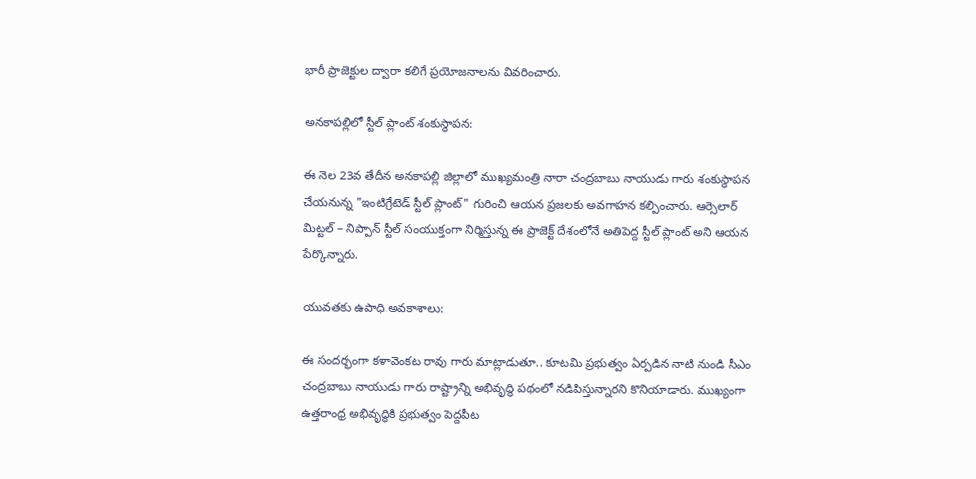భారీ ప్రాజెక్టుల ద్వారా కలిగే ప్రయోజనాలను వివరించారు.

అనకాపల్లిలో స్టీల్ ప్లాంట్ శంకుస్థాపన:

ఈ నెల 23వ తేదీన అనకాపల్లి జిల్లాలో ముఖ్యమంత్రి నారా చంద్రబాబు నాయుడు గారు శంకుస్థాపన చేయనున్న "ఇంటిగ్రేటెడ్ స్టీల్ ప్లాంట్" గురించి ఆయన ప్రజలకు అవగాహన కల్పించారు. ఆర్సెలార్ మిట్టల్ – నిప్పాన్ స్టీల్ సంయుక్తంగా నిర్మిస్తున్న ఈ ప్రాజెక్ట్ దేశంలోనే అతిపెద్ద స్టీల్ ప్లాంట్ అని ఆయన పేర్కొన్నారు.

యువతకు ఉపాధి అవకాశాలు:

ఈ సందర్భంగా కళావెంకట రావు గారు మాట్లాడుతూ.. కూటమి ప్రభుత్వం ఏర్పడిన నాటి నుండి సీఎం చంద్రబాబు నాయుడు గారు రాష్ట్రాన్ని అభివృద్ధి పథంలో నడిపిస్తున్నారని కొనియాడారు. ముఖ్యంగా ఉత్తరాంధ్ర అభివృద్ధికి ప్రభుత్వం పెద్దపీట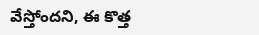వేస్తోందని, ఈ కొత్త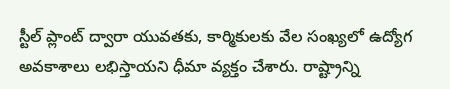స్టీల్ ప్లాంట్ ద్వారా యువతకు, కార్మికులకు వేల సంఖ్యలో ఉద్యోగ అవకాశాలు లభిస్తాయని ధీమా వ్యక్తం చేశారు. రాష్ట్రాన్ని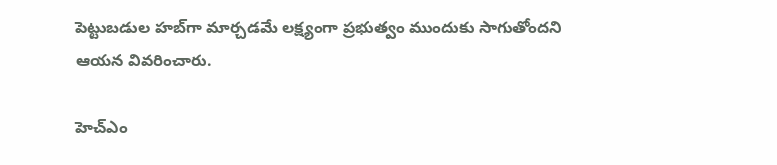పెట్టుబడుల హబ్‌గా మార్చడమే లక్ష్యంగా ప్రభుత్వం ముందుకు సాగుతోందని ఆయన వివరించారు.

హెచ్ఎం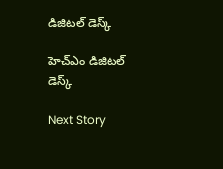డిజిటల్ డెస్క్

హెచ్ఎం డిజిటల్ డెస్క్

Next Story